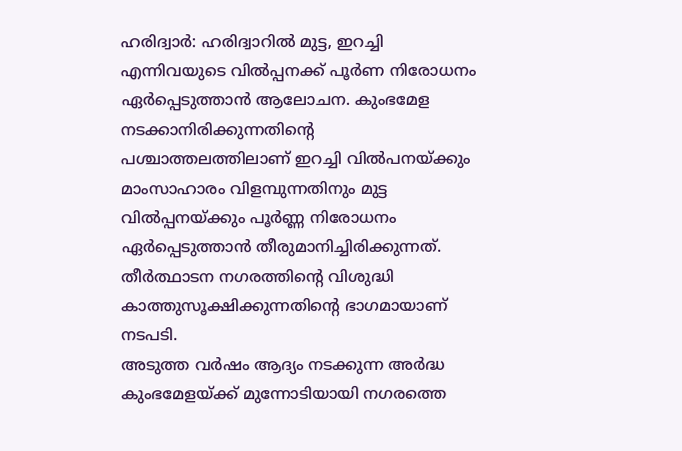ഹരിദ്വാർ: ഹരിദ്വാറിൽ മുട്ട, ഇറച്ചി എന്നിവയുടെ വിൽപ്പനക്ക് പൂർണ നിരോധനം ഏർപ്പെടുത്താൻ ആലോചന. കുംഭമേള നടക്കാനിരിക്കുന്നതിന്റെ പശ്ചാത്തലത്തിലാണ് ഇറച്ചി വിൽപനയ്ക്കും മാംസാഹാരം വിളമ്പുന്നതിനും മുട്ട വിൽപ്പനയ്ക്കും പൂർണ്ണ നിരോധനം ഏർപ്പെടുത്താൻ തീരുമാനിച്ചിരിക്കുന്നത്. തീർത്ഥാടന നഗരത്തിന്റെ വിശുദ്ധി കാത്തുസൂക്ഷിക്കുന്നതിന്റെ ഭാഗമായാണ് നടപടി.
അടുത്ത വർഷം ആദ്യം നടക്കുന്ന അർദ്ധ കുംഭമേളയ്ക്ക് മുന്നോടിയായി നഗരത്തെ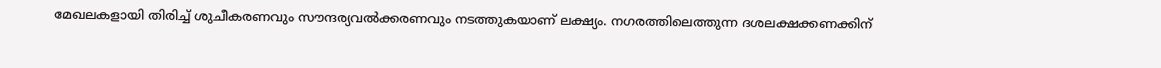മേഖലകളായി തിരിച്ച് ശുചീകരണവും സൗന്ദര്യവൽക്കരണവും നടത്തുകയാണ് ലക്ഷ്യം. നഗരത്തിലെത്തുന്ന ദശലക്ഷക്കണക്കിന്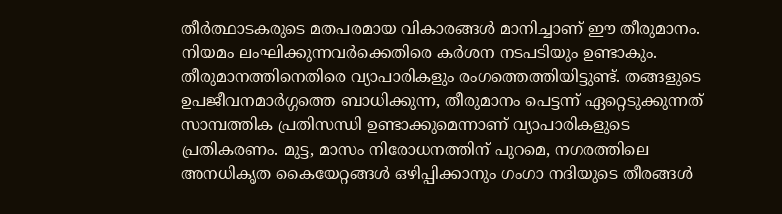തീർത്ഥാടകരുടെ മതപരമായ വികാരങ്ങൾ മാനിച്ചാണ് ഈ തീരുമാനം. നിയമം ലംഘിക്കുന്നവർക്കെതിരെ കർശന നടപടിയും ഉണ്ടാകും.
തീരുമാനത്തിനെതിരെ വ്യാപാരികളും രംഗത്തെത്തിയിട്ടുണ്ട്. തങ്ങളുടെ ഉപജീവനമാർഗ്ഗത്തെ ബാധിക്കുന്ന, തീരുമാനം പെട്ടന്ന് ഏറ്റെടുക്കുന്നത് സാമ്പത്തിക പ്രതിസന്ധി ഉണ്ടാക്കുമെന്നാണ് വ്യാപാരികളുടെ പ്രതികരണം. മുട്ട, മാസം നിരോധനത്തിന് പുറമെ, നഗരത്തിലെ അനധികൃത കൈയേറ്റങ്ങൾ ഒഴിപ്പിക്കാനും ഗംഗാ നദിയുടെ തീരങ്ങൾ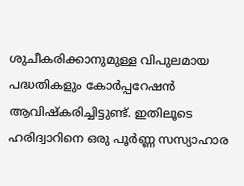ശുചീകരിക്കാനുമുള്ള വിപുലമായ പദ്ധതികളും കോർപ്പറേഷൻ ആവിഷ്കരിച്ചിട്ടുണ്ട്. ഇതിലൂടെ ഹരിദ്വാറിനെ ഒരു പൂർണ്ണ സസ്യാഹാര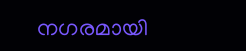നഗരമായി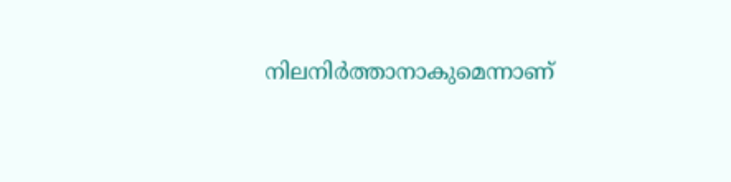നിലനിർത്താനാകുമെന്നാണ്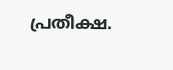പ്രതീക്ഷ.